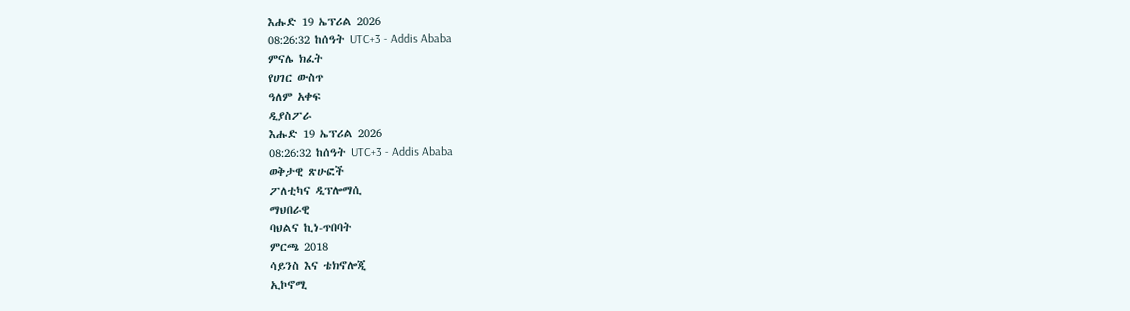እሑድ 19 ኤፕሪል 2026
08:26:32 ከሰዓት UTC+3 - Addis Ababa
ምናሌ ክፈት
የሀገር ውስጥ
ዓለም አቀፍ
ዲያስፖራ
እሑድ 19 ኤፕሪል 2026
08:26:32 ከሰዓት UTC+3 - Addis Ababa
ወቅታዊ ጽሁፎች
ፖለቲካና ዲፕሎማሲ
ማህበራዊ
ባህልና ኪነ-ጥበባት
ምርጫ 2018
ሳይንስ እና ቴክኖሎጂ
ኢኮኖሚ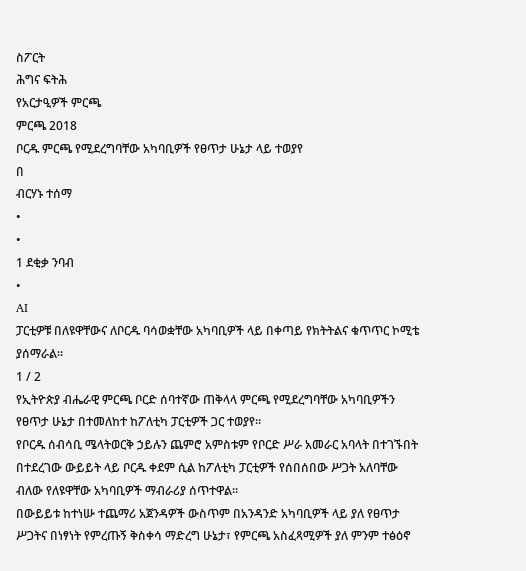ስፖርት
ሕግና ፍትሕ
የአርታዒዎች ምርጫ
ምርጫ 2018
ቦርዱ ምርጫ የሚደረግባቸው አካባቢዎች የፀጥታ ሁኔታ ላይ ተወያየ
በ
ብርሃኑ ተሰማ
•
•
1 ደቂቃ ንባብ
•
AI
ፓርቲዎቹ በለዩዋቸውና ለቦርዱ ባሳወቋቸው አካባቢዎች ላይ በቀጣይ የክትትልና ቁጥጥር ኮሚቴ ያሰማራል።
1 / 2
የኢትዮጵያ ብሔራዊ ምርጫ ቦርድ ሰባተኛው ጠቅላላ ምርጫ የሚደረግባቸው አካባቢዎችን የፀጥታ ሁኔታ በተመለከተ ከፖለቲካ ፓርቲዎች ጋር ተወያየ።
የቦርዱ ሰብሳቢ ሜላትወርቅ ኃይሉን ጨምሮ አምስቱም የቦርድ ሥራ አመራር አባላት በተገኙበት በተደረገው ውይይት ላይ ቦርዱ ቀደም ሲል ከፖለቲካ ፓርቲዎች የሰበሰበው ሥጋት አለባቸው ብለው የለዩዋቸው አካባቢዎች ማብራሪያ ሰጥተዋል።
በውይይቱ ከተነሡ ተጨማሪ አጀንዳዎች ውስጥም በአንዳንድ አካባቢዎች ላይ ያለ የፀጥታ ሥጋትና በነፃነት የምረጡኝ ቅስቀሳ ማድረግ ሁኔታ፣ የምርጫ አስፈጻሚዎች ያለ ምንም ተፅዕኖ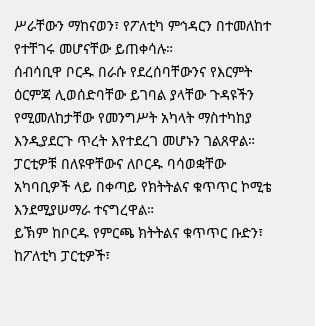ሥራቸውን ማከናወን፣ የፖለቲካ ምኅዳርን በተመለከተ የተቸገሩ መሆናቸው ይጠቀሳሉ።
ሰብሳቢዋ ቦርዱ በራሱ የደረሰባቸውንና የእርምት ዕርምጃ ሊወሰድባቸው ይገባል ያላቸው ጉዳዩችን የሚመለከታቸው የመንግሥት አካላት ማስተካከያ እንዲያደርጉ ጥረት እየተደረገ መሆኑን ገልጸዋል።
ፓርቲዎቹ በለዩዋቸውና ለቦርዱ ባሳወቋቸው አካባቢዎች ላይ በቀጣይ የክትትልና ቁጥጥር ኮሚቴ እንደሚያሠማራ ተናግረዋል።
ይኽም ከቦርዱ የምርጫ ክትትልና ቁጥጥር ቡድን፣ ከፖለቲካ ፓርቲዎች፣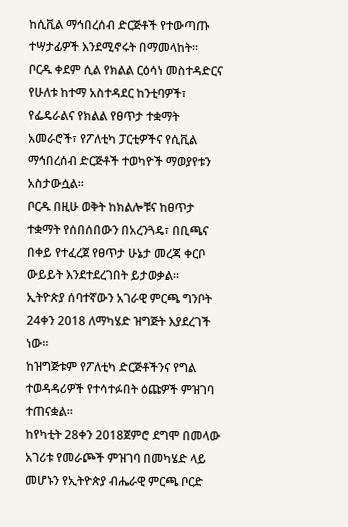ከሲቪል ማኅበረሰብ ድርጅቶች የተውጣጡ ተሣታፊዎች እንደሚኖሩት በማመላከት።
ቦርዱ ቀደም ሲል የክልል ርዕሳነ መስተዳድርና የሁለቱ ከተማ አስተዳደር ከንቲባዎች፣ የፌዴራልና የክልል የፀጥታ ተቋማት አመራሮች፣ የፖለቲካ ፓርቲዎችና የሲቪል ማኅበረሰብ ድርጅቶች ተወካዮች ማወያየቱን አስታውሷል።
ቦርዱ በዚሁ ወቅት ከክልሎቹና ከፀጥታ ተቋማት የሰበሰበውን በአረንጓዴ፣ በቢጫና በቀይ የተፈረጀ የፀጥታ ሁኔታ መረጃ ቀርቦ ውይይት እንደተደረገበት ይታወቃል።
ኢትዮጵያ ሰባተኛውን አገራዊ ምርጫ ግንቦት 24ቀን 2018 ለማካሄድ ዝግጅት እያደረገች ነው።
ከዝግጅቱም የፖለቲካ ድርጅቶችንና የግል ተወዳዳሪዎች የተሳተፉበት ዕጩዎች ምዝገባ ተጠናቋል።
ከየካቲት 28ቀን 2018ጀምሮ ደግሞ በመላው አገሪቱ የመራጮች ምዝገባ በመካሄድ ላይ መሆኑን የኢትዮጵያ ብሔራዊ ምርጫ ቦርድ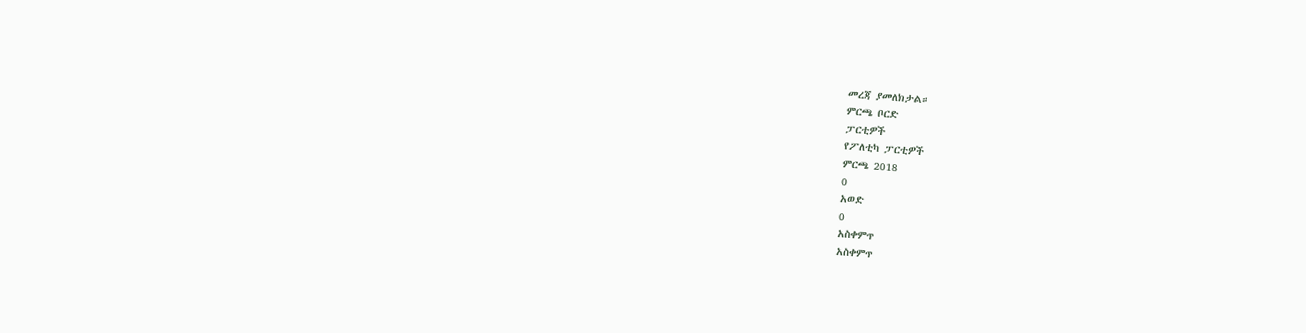መረጃ ያመለክታል።
ምርጫ ቦርድ
ፓርቲዎች
የፖለቲካ ፓርቲዎች
ምርጫ 2018
0
አወድ
0
አስቀምጥ
አስቀምጥ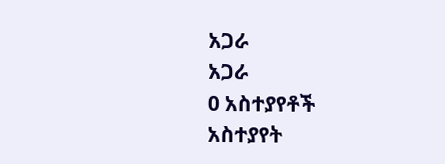አጋራ
አጋራ
0 አስተያየቶች
አስተያየት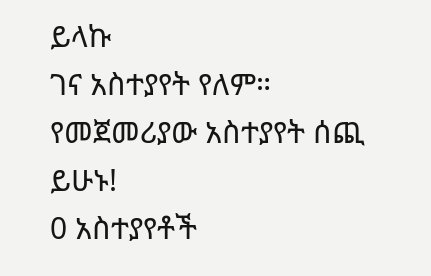ይላኩ
ገና አስተያየት የለም። የመጀመሪያው አስተያየት ሰጪ ይሁኑ!
0 አስተያየቶች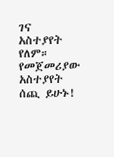ገና አስተያየት የለም። የመጀመሪያው አስተያየት ሰጪ ይሁኑ!